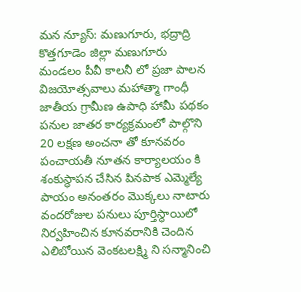మన న్యూస్: మణుగూరు, భద్రాద్రి కొత్తగూడెం జిల్లా మణుగూరు మండలం పీవీ కాలనీ లో ప్రజా పాలన విజయోత్సవాలు మహాత్మా గాంధీ జాతీయ గ్రామీణ ఉపాధి హామీ పథకం పనుల జాతర కార్యక్రమంలో పాల్గొని 20 లక్షణ అంచనా తో కూనవరం పంచాయతీ నూతన కార్యాలయం కి శంకుస్థాపన చేసిన పినపాక ఎమ్మెల్యే పాయం అనంతరం మొక్కలు నాటారు వందరోజుల పనులు పూర్తిస్థాయిలో నిర్వహించిన కూనవరానికి చెందిన ఎలిబోయిన వెంకటలక్ష్మి ని సన్మానించి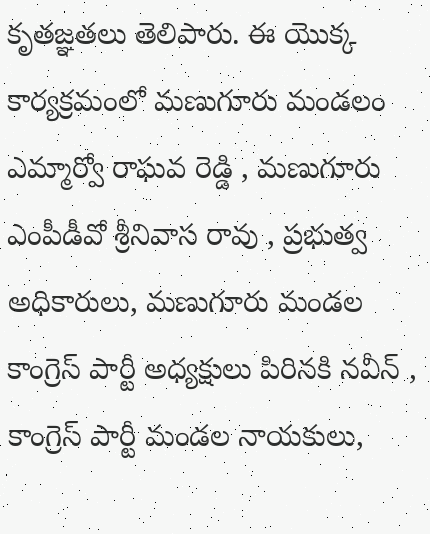కృతజ్ఞతలు తెలిపారు. ఈ యొక్క కార్యక్రమంలో మణుగూరు మండలం ఎమ్మార్వో రాఘవ రెడ్డి , మణుగూరు ఎంపీడీవో శ్రీనివాస రావు , ప్రభుత్వ అధికారులు, మణుగూరు మండల కాంగ్రెస్ పార్టీ అధ్యక్షులు పిరినకి నవీన్ , కాంగ్రెస్ పార్టీ మండల నాయకులు,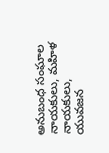అనుబంధ సంఘాల నాయకులు, మహిళ నాయకులు, యువజన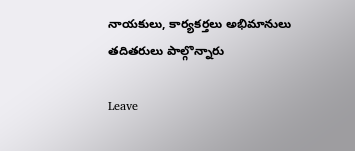నాయకులు, కార్యకర్తలు అభిమానులు తదితరులు పాల్గొన్నారు

Leave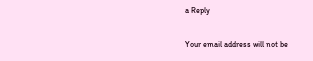a Reply

Your email address will not be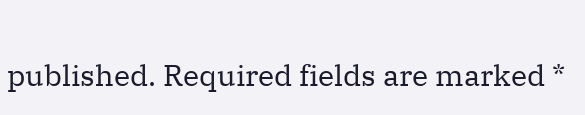published. Required fields are marked *